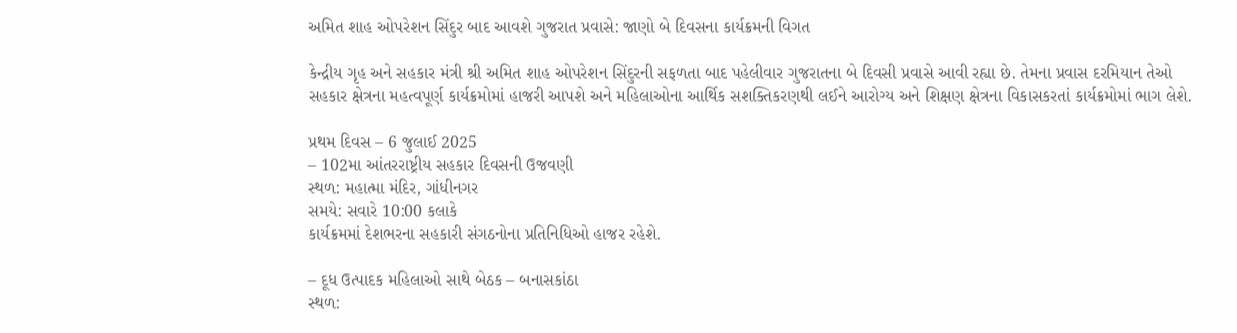અમિત શાહ ઓપરેશન સિંદુર બાદ આવશે ગુજરાત પ્રવાસે: જાણો બે દિવસના કાર્યક્રમની વિગત

કેન્દ્રીય ગૃહ અને સહકાર મંત્રી શ્રી અમિત શાહ ઓપરેશન સિંદુરની સફળતા બાદ પહેલીવાર ગુજરાતના બે દિવસી પ્રવાસે આવી રહ્યા છે. તેમના પ્રવાસ દરમિયાન તેઓ સહકાર ક્ષેત્રના મહત્વપૂર્ણ કાર્યક્રમોમાં હાજરી આપશે અને મહિલાઓના આર્થિક સશક્તિકરણથી લઈને આરોગ્ય અને શિક્ષણ ક્ષેત્રના વિકાસકરતાં કાર્યક્રમોમાં ભાગ લેશે.

પ્રથમ દિવસ – 6 જુલાઈ 2025
– 102મા આંતરરાષ્ટ્રીય સહકાર દિવસની ઉજવણી
સ્થળ: મહાત્મા મંદિર, ગાંધીનગર
સમયે: સવારે 10:00 કલાકે
કાર્યક્રમમાં દેશભરના સહકારી સંગઠનોના પ્રતિનિધિઓ હાજર રહેશે.

– દૂધ ઉત્પાદક મહિલાઓ સાથે બેઠક – બનાસકાંઠા
સ્થળ: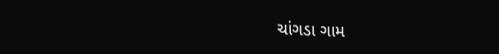ચાંગડા ગામ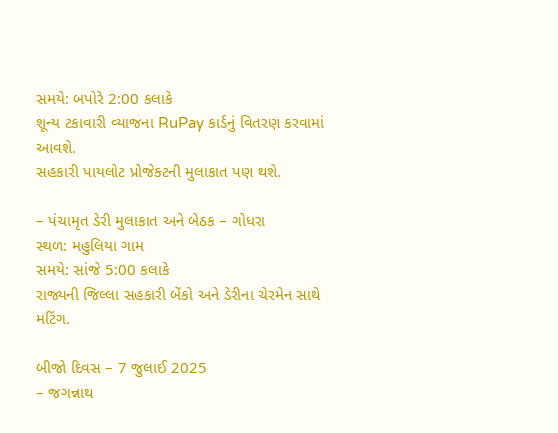સમયે: બપોરે 2:00 કલાકે
શૂન્ય ટકાવારી વ્યાજના RuPay કાર્ડનું વિતરણ કરવામાં આવશે.
સહકારી પાયલોટ પ્રોજેક્ટની મુલાકાત પણ થશે.

– પંચામૃત ડેરી મુલાકાત અને બેઠક – ગોધરા
સ્થળ: મહુલિયા ગામ
સમયે: સાંજે 5:00 કલાકે
રાજ્યની જિલ્લા સહકારી બેંકો અને ડેરીના ચેરમેન સાથે મટિંગ.

બીજો દિવસ – 7 જુલાઈ 2025
– જગન્નાથ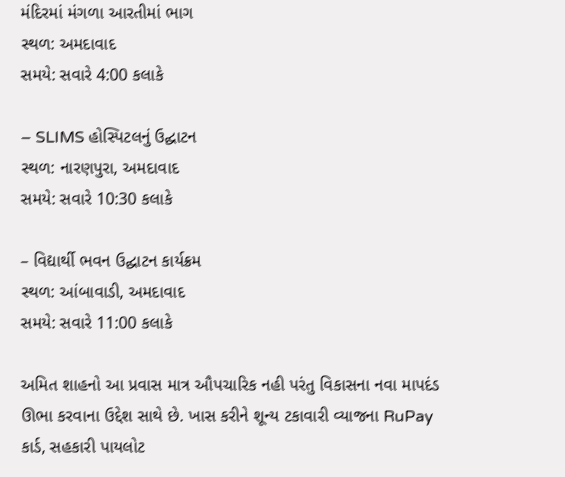મંદિરમાં મંગળા આરતીમાં ભાગ
સ્થળ: અમદાવાદ
સમયે: સવારે 4:00 કલાકે

– SLIMS હોસ્પિટલનું ઉદ્ઘાટન
સ્થળ: નારણપુરા, અમદાવાદ
સમયે: સવારે 10:30 કલાકે

– વિદ્યાર્થી ભવન ઉદ્ઘાટન કાર્યક્રમ
સ્થળ: આંબાવાડી, અમદાવાદ
સમયે: સવારે 11:00 કલાકે

અમિત શાહનો આ પ્રવાસ માત્ર ઔપચારિક નહી પરંતુ વિકાસના નવા માપદંડ ઊભા કરવાના ઉદ્દેશ સાથે છે. ખાસ કરીને શૂન્ય ટકાવારી વ્યાજના RuPay કાર્ડ, સહકારી પાયલોટ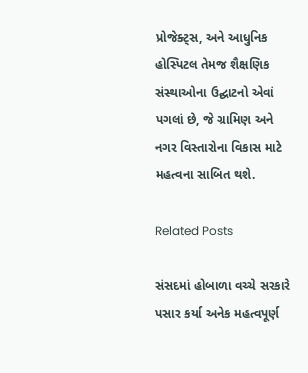પ્રોજેક્ટ્સ, અને આધુનિક હોસ્પિટલ તેમજ શૈક્ષણિક સંસ્થાઓના ઉદ્ઘાટનો એવાં પગલાં છે, જે ગ્રામિણ અને નગર વિસ્તારોના વિકાસ માટે મહત્વના સાબિત થશે.

Related Posts

સંસદમાં હોબાળા વચ્ચે સરકારે પસાર કર્યા અનેક મહત્વપૂર્ણ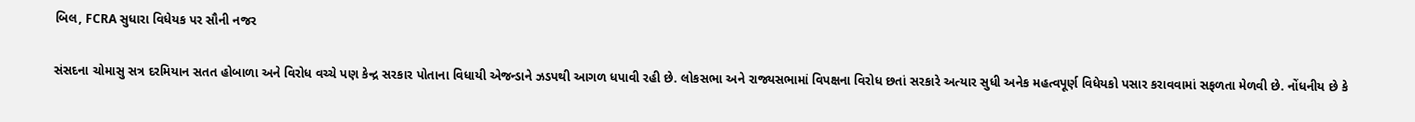બિલ, FCRA સુધારા વિધેયક પર સૌની નજર

સંસદના ચોમાસુ સત્ર દરમિયાન સતત હોબાળા અને વિરોધ વચ્ચે પણ કેન્દ્ર સરકાર પોતાના વિધાયી એજન્ડાને ઝડપથી આગળ ધપાવી રહી છે. લોકસભા અને રાજ્યસભામાં વિપક્ષના વિરોધ છતાં સરકારે અત્યાર સુધી અનેક મહત્વપૂર્ણ વિધેયકો પસાર કરાવવામાં સફળતા મેળવી છે. નોંધનીય છે કે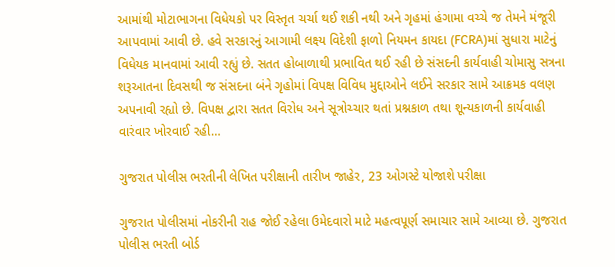આમાંથી મોટાભાગના વિધેયકો પર વિસ્તૃત ચર્ચા થઈ શકી નથી અને ગૃહમાં હંગામા વચ્ચે જ તેમને મંજૂરી આપવામાં આવી છે. હવે સરકારનું આગામી લક્ષ્ય વિદેશી ફાળો નિયમન કાયદા (FCRA)માં સુધારા માટેનું વિધેયક માનવામાં આવી રહ્યું છે. સતત હોબાળાથી પ્રભાવિત થઈ રહી છે સંસદની કાર્યવાહી ચોમાસુ સત્રના શરૂઆતના દિવસથી જ સંસદના બંને ગૃહોમાં વિપક્ષ વિવિધ મુદ્દાઓને લઈને સરકાર સામે આક્રમક વલણ અપનાવી રહ્યો છે. વિપક્ષ દ્વારા સતત વિરોધ અને સૂત્રોચ્ચાર થતાં પ્રશ્નકાળ તથા શૂન્યકાળની કાર્યવાહી વારંવાર ખોરવાઈ રહી…

ગુજરાત પોલીસ ભરતીની લેખિત પરીક્ષાની તારીખ જાહેર, 23 ઓગસ્ટે યોજાશે પરીક્ષા

ગુજરાત પોલીસમાં નોકરીની રાહ જોઈ રહેલા ઉમેદવારો માટે મહત્વપૂર્ણ સમાચાર સામે આવ્યા છે. ગુજરાત પોલીસ ભરતી બોર્ડ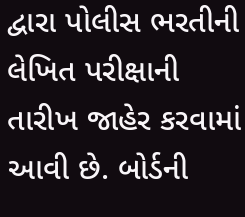દ્વારા પોલીસ ભરતીની લેખિત પરીક્ષાની તારીખ જાહેર કરવામાં આવી છે. બોર્ડની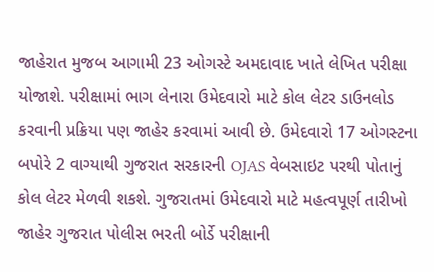જાહેરાત મુજબ આગામી 23 ઓગસ્ટે અમદાવાદ ખાતે લેખિત પરીક્ષા યોજાશે. પરીક્ષામાં ભાગ લેનારા ઉમેદવારો માટે કોલ લેટર ડાઉનલોડ કરવાની પ્રક્રિયા પણ જાહેર કરવામાં આવી છે. ઉમેદવારો 17 ઓગસ્ટના બપોરે 2 વાગ્યાથી ગુજરાત સરકારની OJAS વેબસાઇટ પરથી પોતાનું કોલ લેટર મેળવી શકશે. ગુજરાતમાં ઉમેદવારો માટે મહત્વપૂર્ણ તારીખો જાહેર ગુજરાત પોલીસ ભરતી બોર્ડે પરીક્ષાની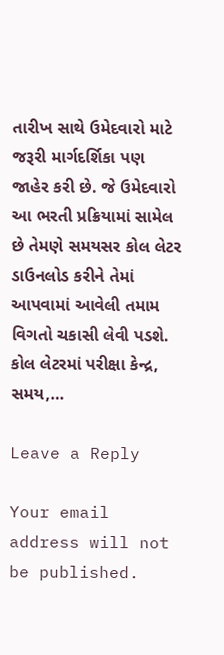તારીખ સાથે ઉમેદવારો માટે જરૂરી માર્ગદર્શિકા પણ જાહેર કરી છે. જે ઉમેદવારો આ ભરતી પ્રક્રિયામાં સામેલ છે તેમણે સમયસર કોલ લેટર ડાઉનલોડ કરીને તેમાં આપવામાં આવેલી તમામ વિગતો ચકાસી લેવી પડશે. કોલ લેટરમાં પરીક્ષા કેન્દ્ર, સમય,…

Leave a Reply

Your email address will not be published.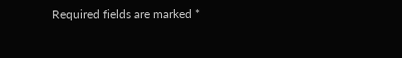Required fields are marked *